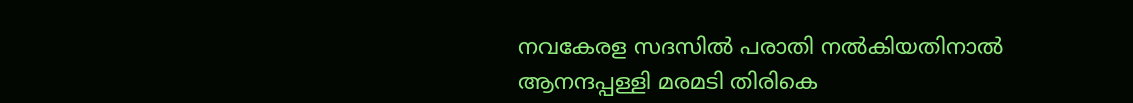നവകേരള സദസിൽ പരാതി നൽകിയതിനാൽ ആനന്ദപ്പള്ളി മരമടി തിരികെ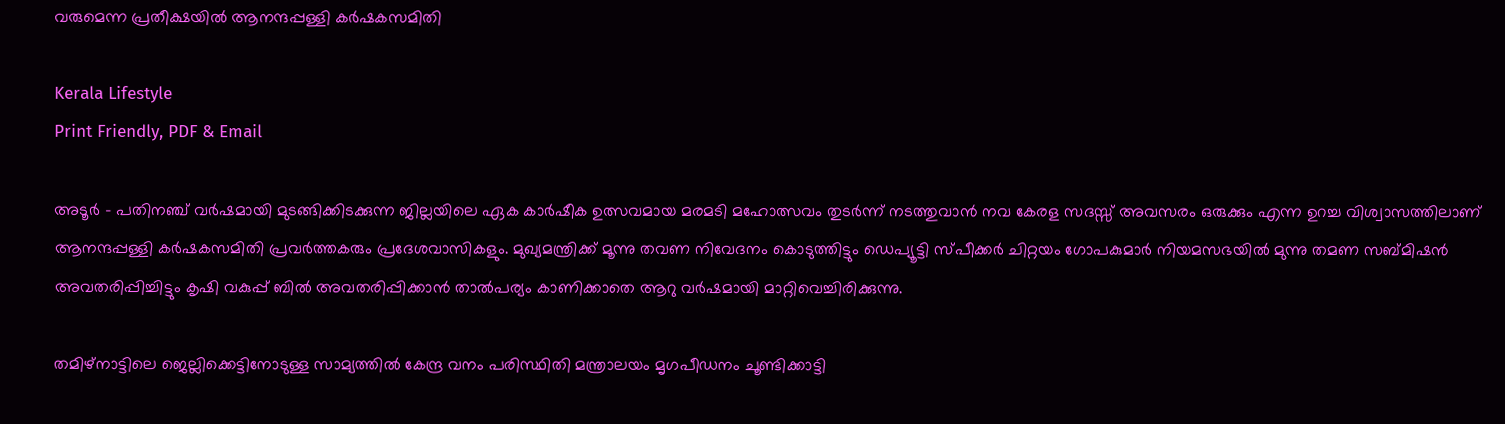വരുമെന്ന പ്രതീക്ഷയിൽ ആനന്ദപ്പള്ളി കർഷകസമിതി

Kerala Lifestyle
Print Friendly, PDF & Email

അടൂർ – പതിനഞ്ച് വർഷമായി മുടങ്ങിക്കിടക്കുന്ന ജില്ലയിലെ ഏക കാർഷീക ഉത്സവമായ മരമടി മഹോത്സവം തുടർന്ന് നടത്തുവാൻ നവ കേരള സദസ്സ് അവസരം ഒരുക്കും എന്ന ഉറച്ച വിശ്വാസത്തിലാണ് ആനന്ദപ്പള്ളി കർഷകസമിതി പ്രവർത്തകരും പ്രദേശവാസികളും. മുഖ്യമന്ത്രിക്ക് മൂന്നു തവണ നിവേദനം കൊടുത്തിട്ടും ഡെപ്യൂട്ടി സ്പീക്കർ ചിറ്റയം ഗോപകുമാർ നിയമസഭയിൽ മുന്നു തമണ സബ്മിഷൻ അവതരിപ്പിച്ചിട്ടും കൃഷി വകുപ്പ് ബിൽ അവതരിപ്പിക്കാൻ താൽപര്യം കാണിക്കാതെ ആറു വർഷമായി മാറ്റിവെച്ചിരിക്കുന്നു.

തമിഴ്‌നാട്ടിലെ ജെല്ലിക്കെട്ടിനോടുള്ള സാമ്യത്തിൽ കേന്ദ്ര വനം പരിസ്ഥിതി മന്ത്രാലയം മൃഗപീഡനം ചൂണ്ടിക്കാട്ടി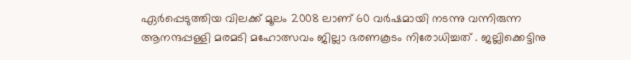ഏർപ്പെടുത്തിയ വിലക്ക് മൂലം 2008 ലാണ് 60 വർഷമായി നടന്നു വന്നിരുന്ന ആനന്ദപ്പള്ളി മരമടി മഹോത്സവം ജില്ലാ ഭരണകൂടം നിരോധിച്ചത് . ജല്ലിക്കെട്ടിനു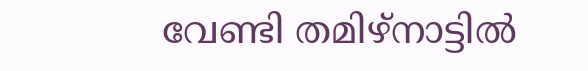വേണ്ടി തമിഴ്‌നാട്ടിൽ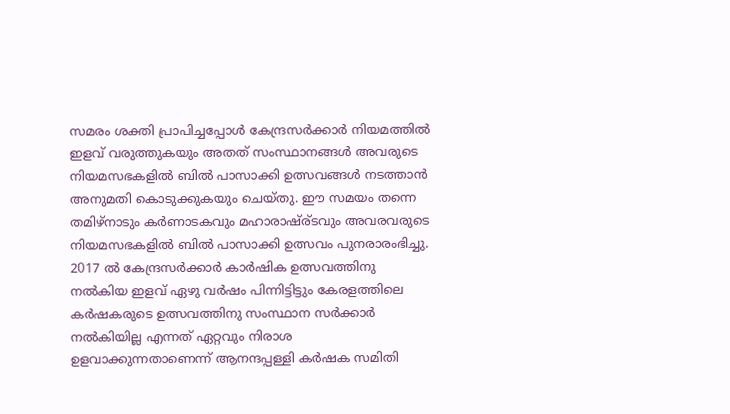സമരം ശക്തി പ്രാപിച്ചപ്പോൾ കേന്ദ്രസർക്കാർ നിയമത്തിൽ ഇളവ് വരുത്തുകയും അതത് സംസ്ഥാനങ്ങൾ അവരുടെ നിയമസഭകളിൽ ബിൽ പാസാക്കി ഉത്സവങ്ങൾ നടത്താൻ അനുമതി കൊടുക്കുകയും ചെയ്തു. ഈ സമയം തന്നെ തമിഴ്‌നാടും കർണാടകവും മഹാരാഷ്ര്ടവും അവരവരുടെ നിയമസഭകളിൽ ബിൽ പാസാക്കി ഉത്സവം പുനരാരംഭിച്ചു. 2017 ൽ കേന്ദ്രസർക്കാർ കാർഷിക ഉത്സവത്തിനു നൽകിയ ഇളവ് ഏഴു വർഷം പിന്നിട്ടിട്ടും കേരളത്തിലെ കർഷകരുടെ ഉത്സവത്തിനു സംസ്ഥാന സർക്കാർ നൽകിയില്ല എന്നത് ഏറ്റവും നിരാശ ഉളവാക്കുന്നതാണെന്ന് ആനന്ദപ്പള്ളി കർഷക സമിതി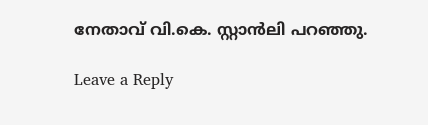നേതാവ് വി.കെ. സ്റ്റാൻലി പറഞ്ഞു.

Leave a Reply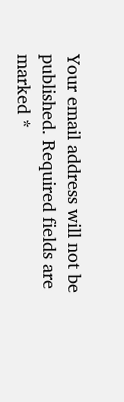Your email address will not be published. Required fields are marked *